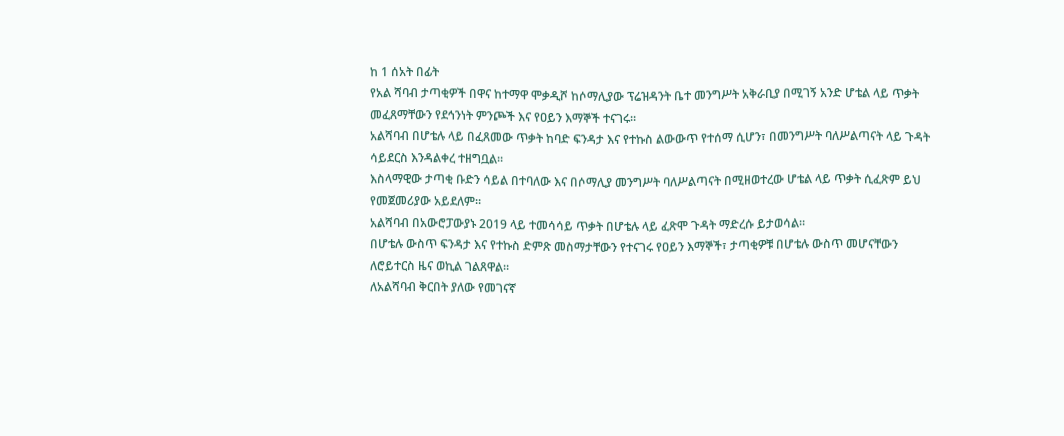ከ 1 ሰአት በፊት
የአል ሻባብ ታጣቂዎች በዋና ከተማዋ ሞቃዲሾ ከሶማሊያው ፕሬዝዳንት ቤተ መንግሥት አቅራቢያ በሚገኝ አንድ ሆቴል ላይ ጥቃት መፈጸማቸውን የደኅንነት ምንጮች እና የዐይን እማኞች ተናገሩ።
አልሻባብ በሆቴሉ ላይ በፈጸመው ጥቃት ከባድ ፍንዳታ እና የተኩስ ልውውጥ የተሰማ ሲሆን፣ በመንግሥት ባለሥልጣናት ላይ ጉዳት ሳይደርስ እንዳልቀረ ተዘግቧል።
እስላማዊው ታጣቂ ቡድን ሳይል በተባለው እና በሶማሊያ መንግሥት ባለሥልጣናት በሚዘወተረው ሆቴል ላይ ጥቃት ሲፈጽም ይህ የመጀመሪያው አይደለም።
አልሻባብ በአውሮፓውያኑ 2019 ላይ ተመሳሳይ ጥቃት በሆቴሉ ላይ ፈጽሞ ጉዳት ማድረሱ ይታወሳል።
በሆቴሉ ውስጥ ፍንዳታ እና የተኩስ ድምጽ መስማታቸውን የተናገሩ የዐይን እማኞች፣ ታጣቂዎቹ በሆቴሉ ውስጥ መሆናቸውን ለሮይተርስ ዜና ወኪል ገልጸዋል።
ለአልሻባብ ቅርበት ያለው የመገናኛ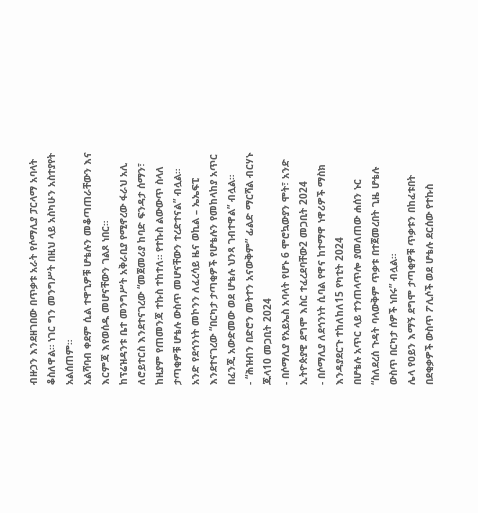ብዙኃን እንደዘገበው በጥቃቱ አራት የሶማሊያ ፓርላማ አባላት ቆስለዋል። ነገር ግን መንግሥት በዚህ ላይ አስካሁን አስተያየት አልሰጠም።
አልሻባብ ቀደም ሲል ተዋጊዎቹ ሆቴሉን መቆጣጠራቸውን እና እርምጃ እየወሰዱ መሆናቸውን ገልጾ ነበር።
ከፕሬዝዳንቱ ቤተ መንግሥት አቅራቢያ የሚኖረው ፋራህ አሊ ለሮይተርስ እንደተናገረው “መጀመሪያ ከባድ ፍንዳታ ሰማን፣ ከዚያም የጠመንጃ ተኩስ ተከተለ። የተኩስ ልውውጥ ስላለ ታጣቂዎቹ ሆቴሉ ውስጥ መሆናቸውን ተረድተናል” ብሏል።
አንድ የደኅንነት መኮንን ለፈረሳይ ዜና ወኪል – ኤኤፍፒ እንደተናገረው “በርካታ ታጣቂዎች የሆቴሉን የመከላከያ አጥር በፈንጂ አውድመው ወደ ሆቴሉ ህንጻ ገብተዋል” ብሏል።
- “ሕዝብን በድሮን መትተን አናውቅም” ፊልድ ማርሻል ብርሃኑ ጁላ10 መጋቢት 2024
- በሶማሊያ የአይኤስ አባላት የሆኑ 6 ሞሮኳውያን ሞት፣ አንድ ኢትዮጵያዊ ደግሞ እስር ተፈረደባቸው2 መጋቢት 2024
- በሶማሊያ ለደኅንነት ሲባል የዋና ከተማዋ ነዋሪዎች ማስክ እንዳያደርጉ ተከለከለ15 የካቲት 2024
በሆቴሉ አጥር ላይ ተንጠላጥሎ ያመለጠው ሐሰን ኑር “ስለደረሰ ጉዳት ባላውቅም ጥቃቱ በተጀመረበት ጊዜ ሆቴሉ ውስጥ በርካታ ሰዎች ነበሩ” ብሏል።
ሌላ የዐይን እማኝ ደግሞ ታጣቂዎቹ ጥቃቱን በከፈቱበት በደቂቃዎች ውስጥ ፖሊሶች ወደ ሆቴሉ ደርሰው የተኩስ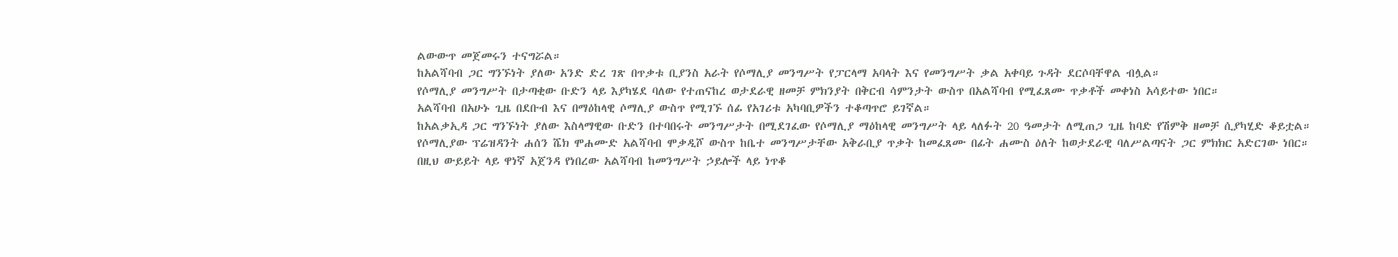ልውውጥ መጀመሩን ተናግሯል።
ከአልሻባብ ጋር ግንኙነት ያለው አንድ ድረ ገጽ በጥቃቱ ቢያንስ አራት የሶማሊያ መንግሥት የፓርላማ አባላት እና የመንግሥት ቃል አቀባይ ጉዳት ደርሶባቸዋል ብሏል።
የሶማሊያ መንግሥት በታጣቂው ቡድን ላይ እያካሄደ ባለው የተጠናከረ ወታደራዊ ዘመቻ ምክንያት በቅርብ ሳምንታት ውስጥ በአልሻባብ የሚፈጸሙ ጥቃቶች መቀነስ አሳይተው ነበር።
አልሻባብ በአሁኑ ጊዜ በደቡብ እና በማዕከላዊ ሶማሊያ ውስጥ የሚገኙ ሰፊ የአገሪቱ አካባቢዎችን ተቆጣጥሮ ይገኛል።
ከአልቃኢዳ ጋር ግንኙነት ያለው እስላማዊው ቡድን በተባበሩት መንግሥታት በሚደገፈው የሶማሊያ ማዕከላዊ መንግሥት ላይ ላለፉት 20 ዓመታት ለሚጠጋ ጊዜ ከባድ የሽምቅ ዘመቻ ሲያካሂድ ቆይቷል።
የሶማሊያው ፕሬዝዳንት ሐሰን ሼክ ሞሐሙድ አልሻባብ ሞቃዲሾ ውስጥ ከቤተ መንግሥታቸው አቅራቢያ ጥቃት ከመፈጸሙ በፊት ሐሙስ ዕለት ከወታደራዊ ባለሥልጣናት ጋር ምክክር አድርገው ነበር።
በዚህ ውይይት ላይ ዋነኛ አጀንዳ የነበረው አልሻባብ ከመንግሥት ኃይሎች ላይ ነጥቆ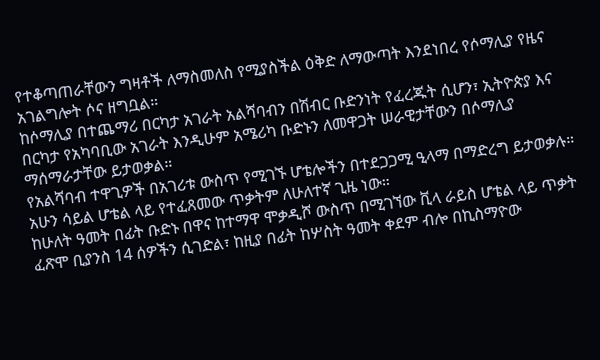የተቆጣጠራቸውን ግዛቶች ለማስመለስ የሚያስችል ዕቅድ ለማውጣት እንደነበረ የሶማሊያ የዜና አገልግሎት ሶና ዘግቧል።
ከሶማሊያ በተጨማሪ በርካታ አገራት አልሻባብን በሽብር ቡድንነት የፈረጁት ሲሆን፣ ኢትዮጵያ እና በርካታ የአካባቢው አገራት እንዲሁም አሜሪካ ቡድኑን ለመዋጋት ሠራዊታቸውን በሶማሊያ ማሰማራታቸው ይታወቃል።
የአልሻባብ ተዋጊዎች በአገሪቱ ውስጥ የሚገኙ ሆቴሎችን በተደጋጋሚ ዒላማ በማድረግ ይታወቃሉ። አሁን ሳይል ሆቴል ላይ የተፈጸመው ጥቃትም ለሁለተኛ ጊዜ ነው።
ከሁለት ዓመት በፊት ቡድኑ በዋና ከተማዋ ሞቃዲሾ ውስጥ በሚገኘው ቪላ ራይስ ሆቴል ላይ ጥቃት ፈጽሞ ቢያንስ 14 ሰዎችን ሲገድል፣ ከዚያ በፊት ከሦስት ዓመት ቀደም ብሎ በኪስማዮው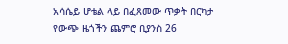አሳሴይ ሆቴል ላይ በፈጸመው ጥቃት በርካታ የውጭ ዜጎችን ጨምሮ ቢያንስ 26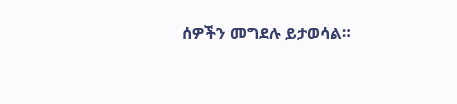ሰዎችን መግደሉ ይታወሳል።